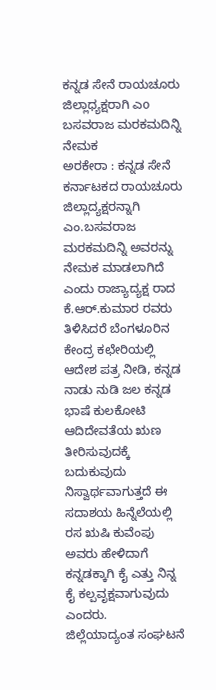ಕನ್ನಡ ಸೇನೆ ರಾಯಚೂರು ಜಿಲ್ಲಾಧ್ಯಕ್ಷರಾಗಿ ಎo ಬಸವರಾಜ ಮರಕಮದಿನ್ನಿ ನೇಮಕ
ಅರಕೇರಾ : ಕನ್ನಡ ಸೇನೆ ಕರ್ನಾಟಕದ ರಾಯಚೂರು ಜಿಲ್ಲಾದ್ಯಕ್ಷರನ್ನಾಗಿ ಎಂ.ಬಸವರಾಜ ಮರಕಮದಿನ್ನಿ ಅವರನ್ನು ನೇಮಕ ಮಾಡಲಾಗಿದೆ ಎಂದು ರಾಜ್ಯಾದ್ಯಕ್ಷ ರಾದ ಕೆ.ಆರ್.ಕುಮಾರ ರವರು ತಿಳಿಸಿದರೆ ಬೆಂಗಳೂರಿನ ಕೇಂದ್ರ ಕಛೇರಿಯಲ್ಲಿ ಆದೇಶ ಪತ್ರ ನೀಡಿ, ಕನ್ನಡ ನಾಡು ನುಡಿ ಜಲ ಕನ್ನಡ ಭಾಷೆ ಕುಲಕೋಟಿ ಆದಿದೇವತೆಯ ಋಣ ತೀರಿಸುವುದಕ್ಕೆ ಬದುಕುವುದು ನಿಸ್ವಾರ್ಥವಾಗುತ್ತದೆ ಈ ಸದಾಶಯ ಹಿನ್ನೆಲೆಯಲ್ಲಿ ರಸ ಋಷಿ ಕುವೆಂಪು ಅವರು ಹೇಳಿದಾಗೆ ಕನ್ನಡಕ್ಕಾಗಿ ಕೈ ಎತ್ತು ನಿನ್ನ ಕೈ ಕಲ್ಪವೃಕ್ಷವಾಗುವುದು ಎಂದರು.
ಜಿಲ್ಲೆಯಾದ್ಯಂತ ಸಂಘಟನೆ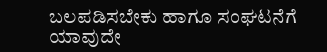ಬಲಪಡಿಸಬೇಕು ಹಾಗೂ ಸಂಘಟನೆಗೆ ಯಾವುದೇ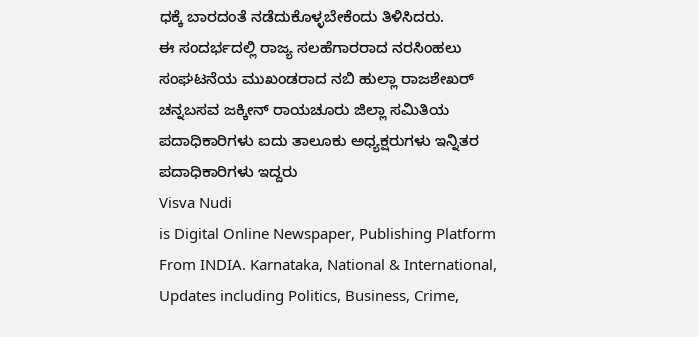ಧಕ್ಕೆ ಬಾರದಂತೆ ನಡೆದುಕೊಳ್ಳಬೇಕೆಂದು ತಿಳಿಸಿದರು.
ಈ ಸಂದರ್ಭದಲ್ಲಿ ರಾಜ್ಯ ಸಲಹೆಗಾರರಾದ ನರಸಿಂಹಲು ಸಂಘಟನೆಯ ಮುಖಂಡರಾದ ನಬಿ ಹುಲ್ಲಾ ರಾಜಶೇಖರ್ ಚನ್ನಬಸವ ಜಕ್ಕೀನ್ ರಾಯಚೂರು ಜಿಲ್ಲಾ ಸಮಿತಿಯ ಪದಾಧಿಕಾರಿಗಳು ಐದು ತಾಲೂಕು ಅಧ್ಯಕ್ಷರುಗಳು ಇನ್ನಿತರ ಪದಾಧಿಕಾರಿಗಳು ಇದ್ದರು
Visva Nudi
is Digital Online Newspaper, Publishing Platform From INDIA. Karnataka, National & International, Updates including Politics, Business, Crime,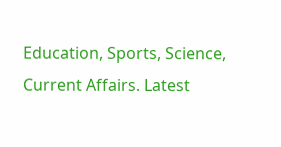Education, Sports, Science, Current Affairs. Latest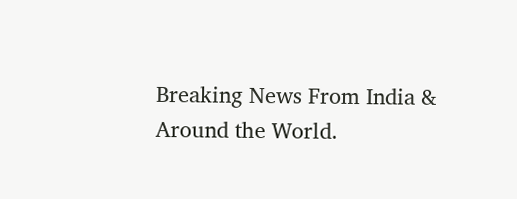Breaking News From India & Around the World.